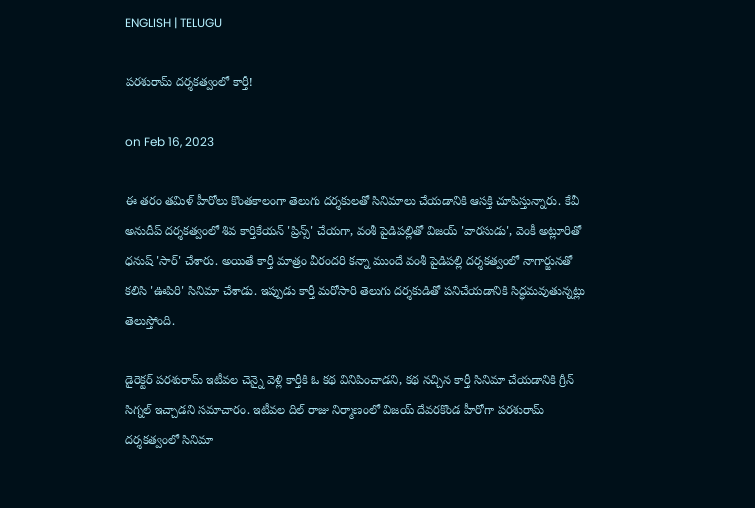ENGLISH | TELUGU

పరశురామ్ దర్శకత్వంలో కార్తీ!

on Feb 16, 2023

ఈ తరం తమిళ్ హీరోలు కొంతకాలంగా తెలుగు దర్శకులతో సినిమాలు చేయడానికి ఆసక్తి చూపిస్తున్నారు. కేవీ అనుదీప్ దర్శకత్వంలో శివ కార్తికేయన్ 'ప్రిన్స్' చేయగా, వంశీ పైడిపల్లితో విజయ్ 'వారసుడు', వెంకీ అట్లూరితో ధనుష్ 'సార్' చేశారు. అయితే కార్తీ మాత్రం వీరందరి కన్నా ముందే వంశీ పైడిపల్లి దర్శకత్వంలో నాగార్జునతో కలిసి 'ఊపిరి' సినిమా చేశాడు. ఇప్పుడు కార్తీ మరోసారి తెలుగు దర్శకుడితో పనిచేయడానికి సిద్ధమవుతున్నట్లు తెలుస్తోంది.

డైరెక్టర్ పరశురామ్ ఇటీవల చెన్నై వెళ్లి కార్తీకి ఓ కథ వినిపించాడని, కథ నచ్చిన కార్తీ సినిమా చేయడానికి గ్రీన్ సిగ్నల్ ఇచ్చాడని సమాచారం. ఇటీవల దిల్ రాజు నిర్మాణంలో విజయ్ దేవరకొండ హీరోగా పరశురామ్ దర్శకత్వంలో సినిమా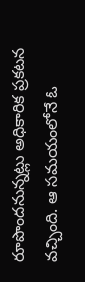రూపొందనున్నట్లు అధికారిక ప్రకటన వచ్చింది. ఆ సమయంలోనే ఓ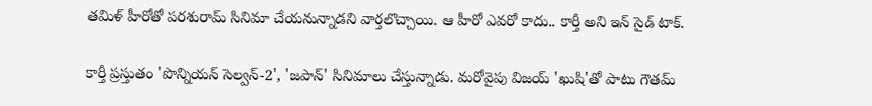తమిళ్ హీరోతో పరశురామ్ సినిమా చేయనున్నాడని వార్తలొచ్చాయి. ఆ హీరో ఎవరో కాదు.. కార్తీ అని ఇన్ సైడ్ టాక్.

కార్తీ ప్రస్తుతం 'పొన్నియన్ సెల్వన్-2', 'జపాన్' సినిమాలు చేస్తున్నాడు. మరోవైపు విజయ్ 'ఖుషి'తో పాటు గౌతమ్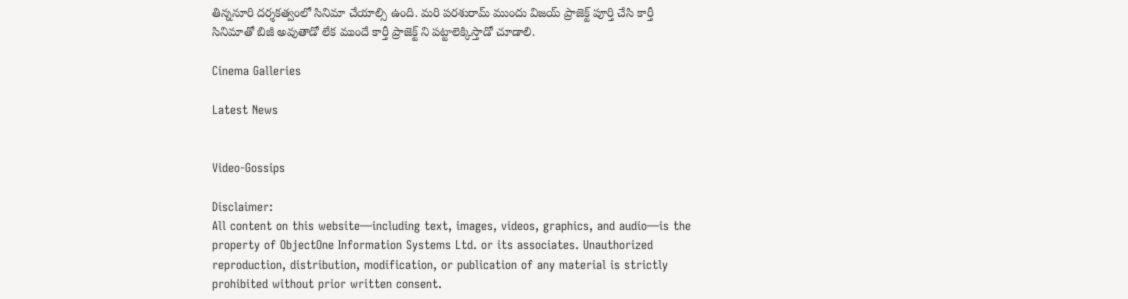తిన్ననూరి దర్శకత్వంలో సినిమా చేయాల్సి ఉంది. మరి పరశురామ్ ముందు విజయ్ ప్రాజెక్ట్ పూర్తి చేసి కార్తీ సినిమాతో బిజీ అవుతాడో లేక ముందే కార్తీ ప్రాజెక్ట్ ని పట్టాలెక్కిస్తాడో చూడాలి.

Cinema Galleries

Latest News


Video-Gossips

Disclaimer:
All content on this website—including text, images, videos, graphics, and audio—is the property of ObjectOne Information Systems Ltd. or its associates. Unauthorized reproduction, distribution, modification, or publication of any material is strictly prohibited without prior written consent.